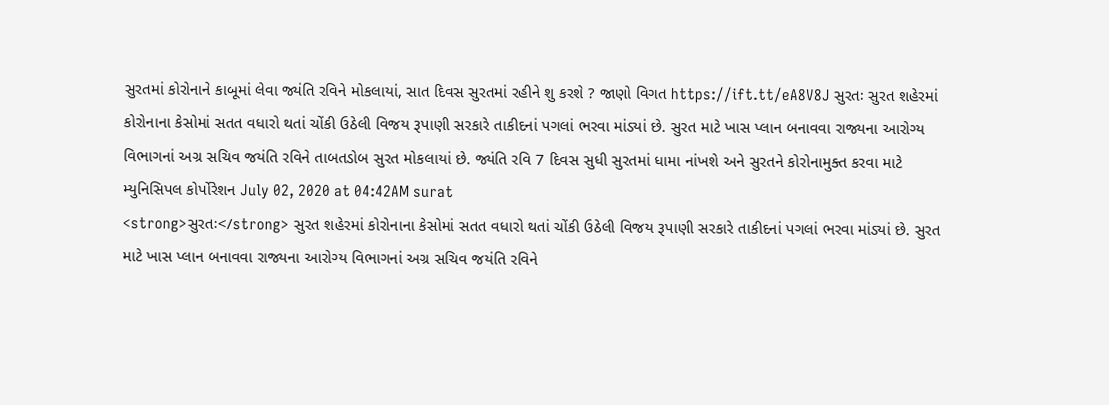સુરતમાં કોરોનાને કાબૂમાં લેવા જ્યંતિ રવિને મોકલાયાં, સાત દિવસ સુરતમાં રહીને શુ કરશે ? જાણો વિગત https://ift.tt/eA8V8J સુરતઃ સુરત શહેરમાં કોરોનાના કેસોમાં સતત વધારો થતાં ચોંકી ઉઠેલી વિજય રૂપાણી સરકારે તાકીદનાં પગલાં ભરવા માંડ્યાં છે. સુરત માટે ખાસ પ્લાન બનાવવા રાજ્યના આરોગ્ય વિભાગનાં અગ્ર સચિવ જયંતિ રવિને તાબતડોબ સુરત મોકલાયાં છે. જ્યંતિ રવિ 7 દિવસ સુધી સુરતમાં ધામા નાંખશે અને સુરતને કોરોનામુક્ત કરવા માટે મ્યુનિસિપલ કોર્પોરેશન July 02, 2020 at 04:42AM surat
<strong>સુરતઃ</strong> સુરત શહેરમાં કોરોનાના કેસોમાં સતત વધારો થતાં ચોંકી ઉઠેલી વિજય રૂપાણી સરકારે તાકીદનાં પગલાં ભરવા માંડ્યાં છે. સુરત માટે ખાસ પ્લાન બનાવવા રાજ્યના આરોગ્ય વિભાગનાં અગ્ર સચિવ જયંતિ રવિને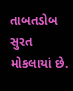તાબતડોબ સુરત મોકલાયાં છે.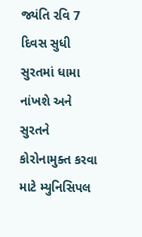જ્યંતિ રવિ 7 દિવસ સુધી સુરતમાં ધામા નાંખશે અને સુરતને કોરોનામુક્ત કરવા માટે મ્યુનિસિપલ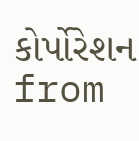કોર્પોરેશન
from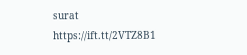surat https://ift.tt/2VTZ8B1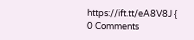https://ift.tt/eA8V8J {
0 Comments